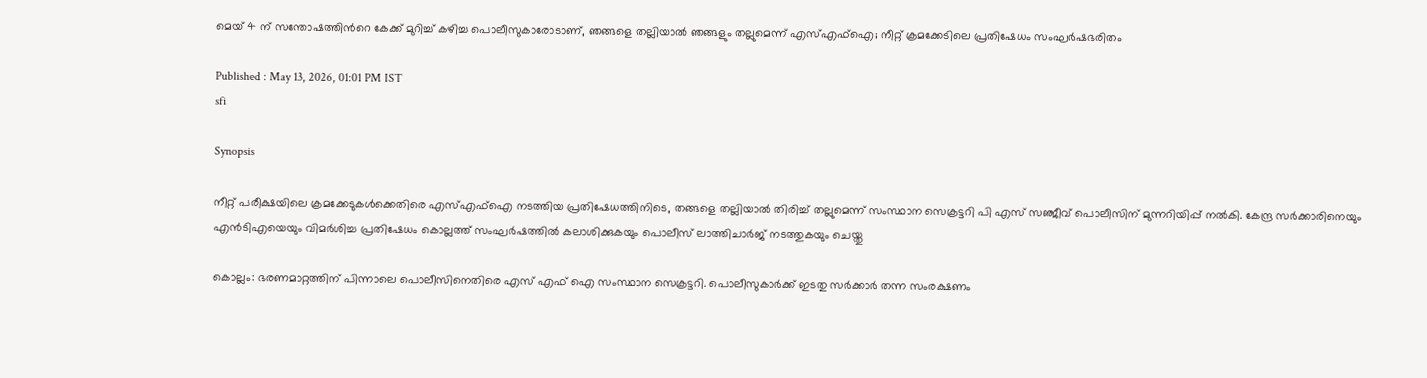മെയ് 4 ന് സന്തോഷത്തിന്‍റെ കേക്ക് മുറിച്ച് കഴിച്ച പൊലീസുകാരോടാണ്, ഞങ്ങളെ തല്ലിയാൽ ഞങ്ങളും തല്ലുമെന്ന് എസ്എഫ്ഐ; നീറ്റ് ക്രമക്കേടിലെ പ്രതിഷേധം സംഘർഷഭരിതം

Published : May 13, 2026, 01:01 PM IST
sfi

Synopsis

നീറ്റ് പരീക്ഷയിലെ ക്രമക്കേടുകൾക്കെതിരെ എസ്എഫ്ഐ നടത്തിയ പ്രതിഷേധത്തിനിടെ, തങ്ങളെ തല്ലിയാൽ തിരിച്ച് തല്ലുമെന്ന് സംസ്ഥാന സെക്രട്ടറി പി എസ് സഞ്ജീവ് പൊലീസിന് മുന്നറിയിപ്പ് നൽകി. കേന്ദ്ര സർക്കാരിനെയും എൻടിഎയെയും വിമർശിച്ച പ്രതിഷേധം കൊല്ലത്ത് സംഘർഷത്തിൽ കലാശിക്കുകയും പൊലീസ് ലാത്തിചാർജ് നടത്തുകയും ചെയ്തു

കൊല്ലം: ഭരണമാറ്റത്തിന് പിന്നാലെ പൊലീസിനെതിരെ എസ് എഫ് ഐ സംസ്ഥാന സെക്രട്ടറി. പൊലീസുകാർക്ക് ഇടതു സർക്കാർ തന്ന സംരക്ഷണം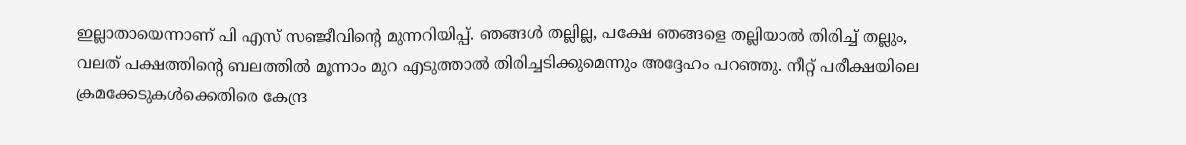ഇല്ലാതായെന്നാണ് പി എസ് സഞ്ജീവിന്‍റെ മുന്നറിയിപ്പ്. ഞങ്ങൾ തല്ലില്ല, പക്ഷേ ഞങ്ങളെ തല്ലിയാൽ തിരിച്ച് തല്ലും, വലത് പക്ഷത്തിന്‍റെ ബലത്തിൽ മൂന്നാം മുറ എടുത്താൽ തിരിച്ചടിക്കുമെന്നും അദ്ദേഹം പറഞ്ഞു. നീറ്റ് പരീക്ഷയിലെ ക്രമക്കേടുകൾക്കെതിരെ കേന്ദ്ര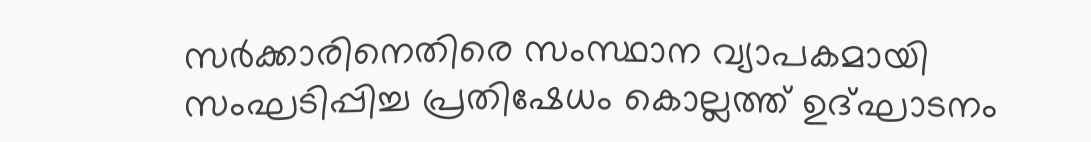സർക്കാരിനെതിരെ സംസ്ഥാന വ്യാപകമായി സംഘടിപ്പിച്ച പ്രതിഷേധം കൊല്ലത്ത് ഉദ്ഘാടനം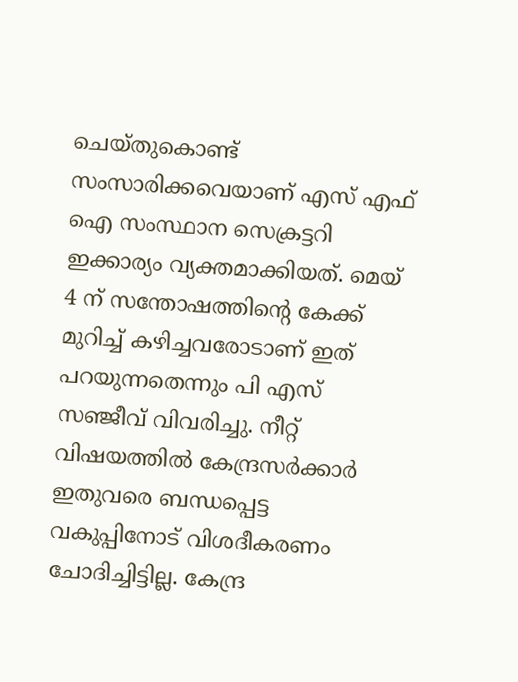ചെയ്തുകൊണ്ട് സംസാരിക്കവെയാണ് എസ് എഫ് ഐ സംസ്ഥാന സെക്രട്ടറി ഇക്കാര്യം വ്യക്തമാക്കിയത്. മെയ് 4 ന് സന്തോഷത്തിന്‍റെ കേക്ക് മുറിച്ച് കഴിച്ചവരോടാണ് ഇത് പറയുന്നതെന്നും പി എസ് സഞ്ജീവ് വിവരിച്ചു. നീറ്റ് വിഷയത്തിൽ കേന്ദ്രസർക്കാർ ഇതുവരെ ബന്ധപ്പെട്ട വകുപ്പിനോട് വിശദീകരണം ചോദിച്ചിട്ടില്ല. കേന്ദ്ര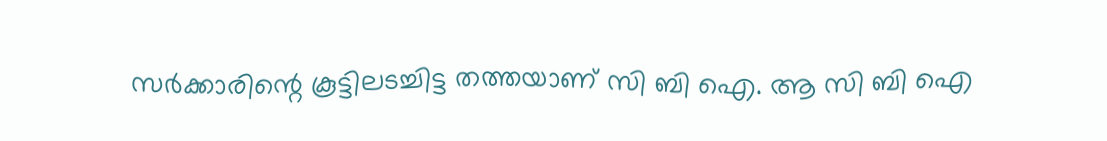സർക്കാരിന്റെ കൂട്ടിലടച്ചിട്ട തത്തയാണ് സി ബി ഐ. ആ സി ബി ഐ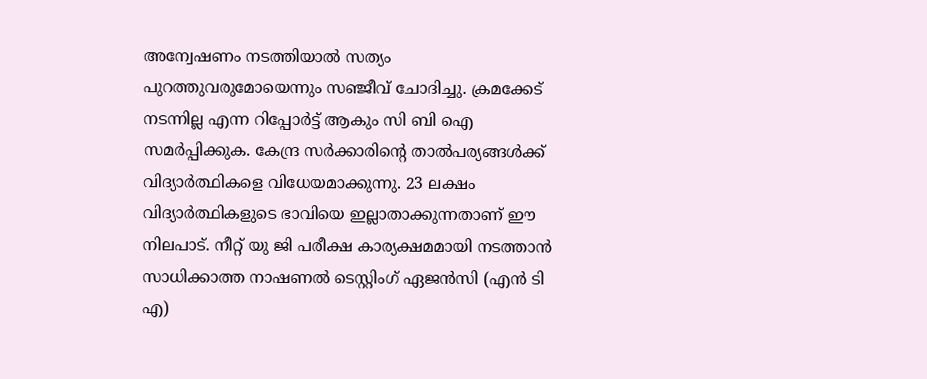അന്വേഷണം നടത്തിയാൽ സത്യം പുറത്തുവരുമോയെന്നും സഞ്ജീവ് ചോദിച്ചു. ക്രമക്കേട് നടന്നില്ല എന്ന റിപ്പോർട്ട് ആകും സി ബി ഐ സമർപ്പിക്കുക. കേന്ദ്ര സർക്കാരിന്‍റെ താൽപര്യങ്ങൾക്ക് വിദ്യാർത്ഥികളെ വിധേയമാക്കുന്നു. 23 ലക്ഷം വിദ്യാർത്ഥികളുടെ ഭാവിയെ ഇല്ലാതാക്കുന്നതാണ് ഈ നിലപാട്. നീറ്റ് യു ജി പരീക്ഷ കാര്യക്ഷമമായി നടത്താൻ സാധിക്കാത്ത നാഷണൽ ടെസ്റ്റിംഗ് ഏജൻസി (എൻ ടി എ)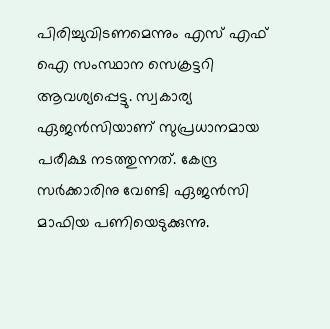പിരിച്ചുവിടണമെന്നും എസ് എഫ് ഐ സംസ്ഥാന സെക്രട്ടറി ആവശ്യപ്പെട്ടു. സ്വകാര്യ ഏജൻസിയാണ് സുപ്രധാനമായ പരീക്ഷ നടത്തുന്നത്. കേന്ദ്ര സർക്കാരിനു വേണ്ടി ഏജൻസി മാഫിയ പണിയെടുക്കുന്നു.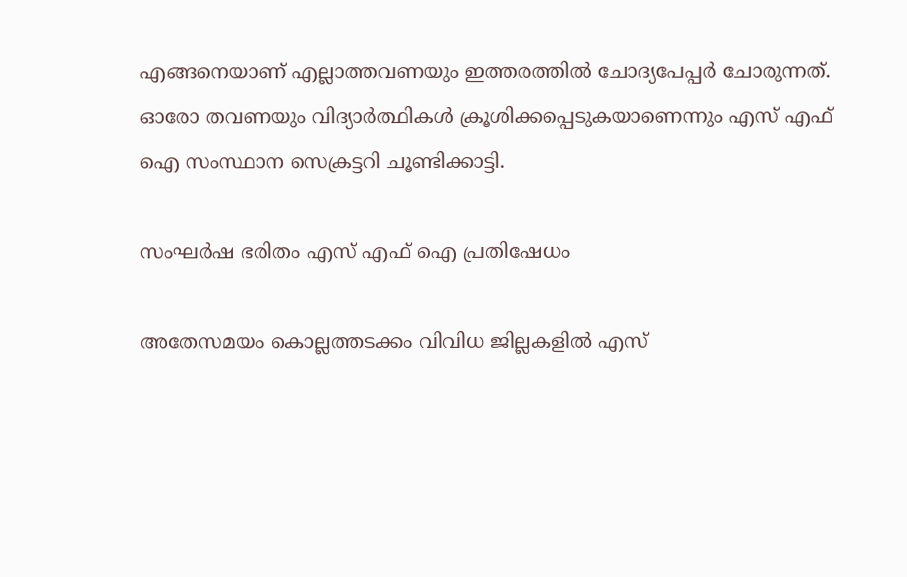എങ്ങനെയാണ് എല്ലാത്തവണയും ഇത്തരത്തിൽ ചോദ്യപേപ്പർ ചോരുന്നത്. ഓരോ തവണയും വിദ്യാർത്ഥികൾ ക്രൂശിക്കപ്പെടുകയാണെന്നും എസ് എഫ് ഐ സംസ്ഥാന സെക്രട്ടറി ചൂണ്ടിക്കാട്ടി.

സംഘർഷ ഭരിതം എസ് എഫ് ഐ പ്രതിഷേധം

അതേസമയം കൊല്ലത്തടക്കം വിവിധ ജില്ലകളിൽ എസ്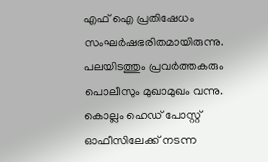എഫ് ഐ പ്രതിഷേധം സംഘർഷഭരിതമായിരുന്നു. പലയിടത്തും പ്രവർത്തകരും പൊലീസും മുഖാമുഖം വന്നു. കൊല്ലം ഹെഡ് പോസ്റ്റ് ഓഫീസിലേക്ക് നടന്ന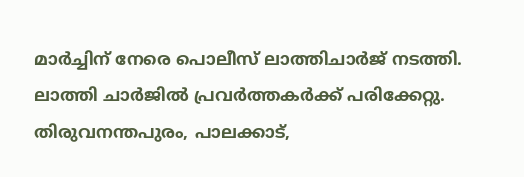മാർച്ചിന് നേരെ പൊലീസ് ലാത്തിചാർജ് നടത്തി. ലാത്തി ചാർജിൽ പ്രവർത്തകർക്ക് പരിക്കേറ്റു. തിരുവനന്തപുരം, പാലക്കാട്,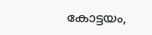കോട്ടയം,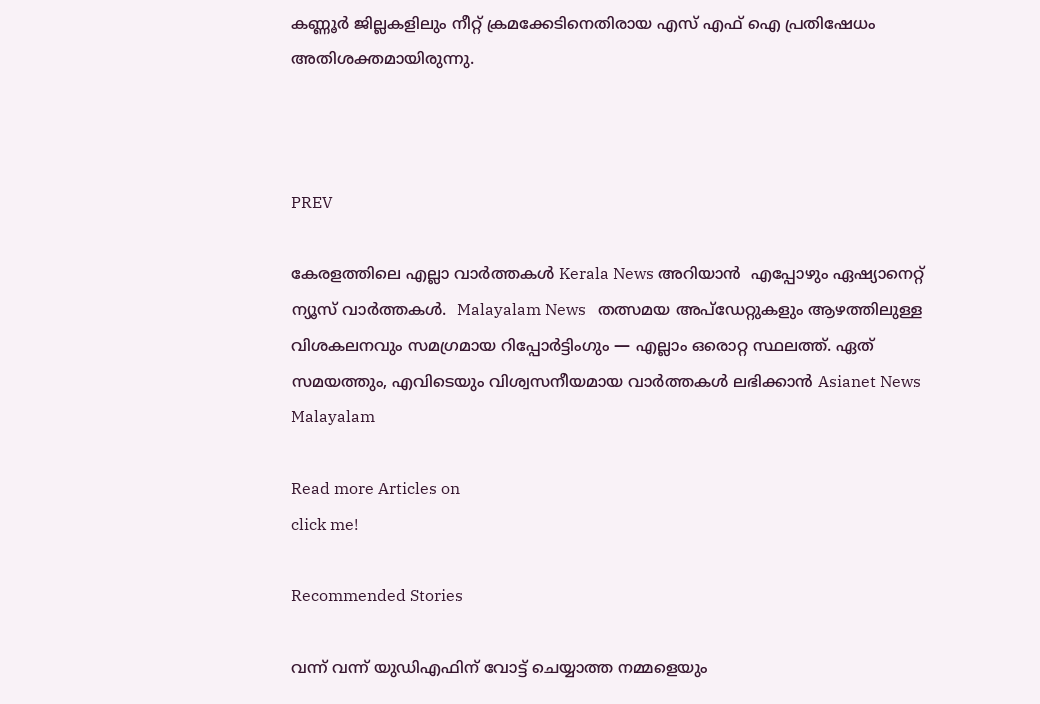കണ്ണൂർ ജില്ലകളിലും നീറ്റ് ക്രമക്കേടിനെതിരായ എസ് എഫ് ഐ പ്രതിഷേധം അതിശക്തമായിരുന്നു.



PREV

കേരളത്തിലെ എല്ലാ വാർത്തകൾ Kerala News അറിയാൻ  എപ്പോഴും ഏഷ്യാനെറ്റ് ന്യൂസ് വാർത്തകൾ.  Malayalam News   തത്സമയ അപ്‌ഡേറ്റുകളും ആഴത്തിലുള്ള വിശകലനവും സമഗ്രമായ റിപ്പോർട്ടിംഗും — എല്ലാം ഒരൊറ്റ സ്ഥലത്ത്. ഏത് സമയത്തും, എവിടെയും വിശ്വസനീയമായ വാർത്തകൾ ലഭിക്കാൻ Asianet News Malayalam

Read more Articles on
click me!

Recommended Stories

വന്ന് വന്ന് യുഡിഎഫിന് വോട്ട് ചെയ്യാത്ത നമ്മളെയും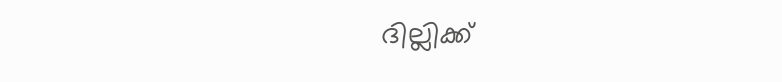ദില്ലിക്ക്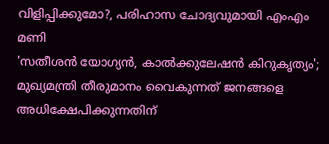വിളിപ്പിക്കുമോ?, പരിഹാസ ചോദ്യവുമായി എംഎം മണി
'സതീശൻ യോഗ്യൻ, കാൽക്കുലേഷൻ കിറുകൃത്യം'; മുഖ്യമന്ത്രി തീരുമാനം വൈകുന്നത് ജനങ്ങളെ അധിക്ഷേപിക്കുന്നതിന്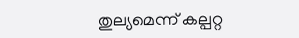തുല്യമെന്ന് കല്പറ്റ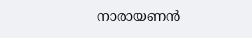നാരായണൻ